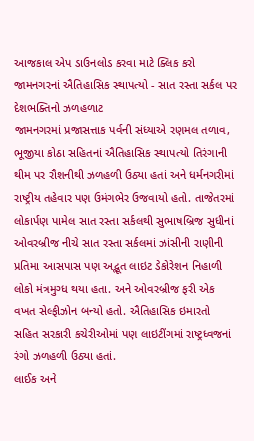આજકાલ એપ ડાઉનલોડ કરવા માટે ક્લિક કરો
જામનગરનાં ઐતિહાસિક સ્થાપત્યો - સાત રસ્તા સર્કલ પર દેશભક્તિનો ઝળહળાટ
જામનગરમાં પ્રજાસત્તાક પર્વની સંધ્યાએ રણમલ તળાવ, ભૂજીયા કોઠા સહિતનાં ઐતિહાસિક સ્થાપત્યો તિરંગાની થીમ પર રૌશનીથી ઝળહળી ઉઠ્યા હતાં અને ધર્મનગરીમાં રાષ્ટ્રીય તહેવાર પણ ઉમંગભેર ઉજવાયો હતો. તાજેતરમાં લોકાર્પણ પામેલ સાત રસ્તા સર્કલથી સુભાષબ્રિજ સુધીનાં ઓવરબ્રીજ નીચે સાત રસ્તા સર્કલમાં ઝાંસીની રાણીની પ્રતિમા આસપાસ પણ અદ્ભૂત લાઇટ ડેકોરેશન નિહાળી લોકો મંત્રમુગ્ધ થયા હતા. અને ઓવરબ્રીજ ફરી એક વખત સેલ્ફીઝોન બન્યો હતો. ઐતિહાસિક ઇમારતો સહિત સરકારી કચેરીઓમાં પણ લાઇટીંગમાં રાષ્ટ્રધ્વજનાં રંગો ઝળહળી ઉઠ્યા હતાં.
લાઈક અને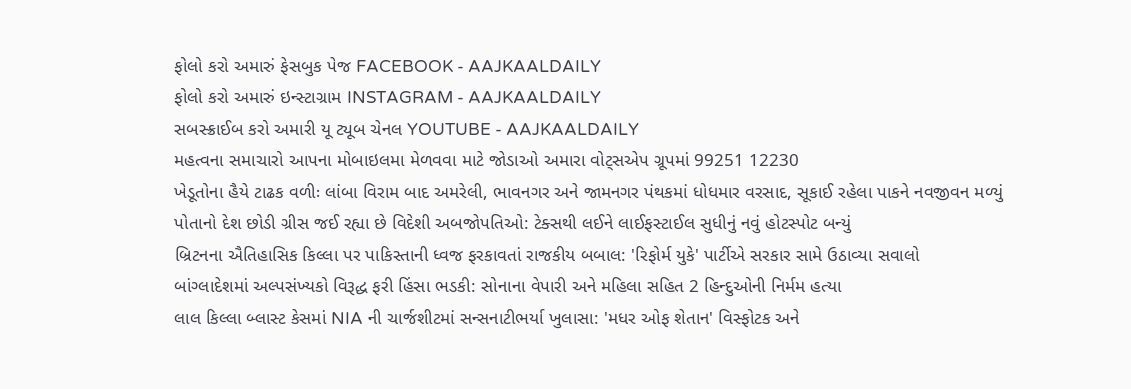ફોલો કરો અમારું ફેસબુક પેજ FACEBOOK - AAJKAALDAILY
ફોલો કરો અમારું ઇન્સ્ટાગ્રામ INSTAGRAM - AAJKAALDAILY
સબસ્ક્રાઈબ કરો અમારી યૂ ટ્યૂબ ચેનલ YOUTUBE - AAJKAALDAILY
મહત્વના સમાચારો આપના મોબાઇલમા મેળવવા માટે જોડાઓ અમારા વોટ્સએપ ગ્રૂપમાં 99251 12230
ખેડૂતોના હૈયે ટાઢક વળીઃ લાંબા વિરામ બાદ અમરેલી, ભાવનગર અને જામનગર પંથકમાં ધોધમાર વરસાદ, સૂકાઈ રહેલા પાકને નવજીવન મળ્યું
પોતાનો દેશ છોડી ગ્રીસ જઈ રહ્યા છે વિદેશી અબજોપતિઓ: ટેક્સથી લઈને લાઈફસ્ટાઈલ સુધીનું નવું હોટસ્પોટ બન્યું
બ્રિટનના ઐતિહાસિક કિલ્લા પર પાકિસ્તાની ધ્વજ ફરકાવતાં રાજકીય બબાલ: 'રિફોર્મ યુકે' પાર્ટીએ સરકાર સામે ઉઠાવ્યા સવાલો
બાંગ્લાદેશમાં અલ્પસંખ્યકો વિરૂદ્ધ ફરી હિંસા ભડકી: સોનાના વેપારી અને મહિલા સહિત 2 હિન્દુઓની નિર્મમ હત્યા
લાલ કિલ્લા બ્લાસ્ટ કેસમાં NIA ની ચાર્જશીટમાં સન્સનાટીભર્યા ખુલાસા: 'મધર ઓફ શેતાન' વિસ્ફોટક અને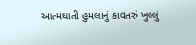આત્મઘાતી હુમલાનું કાવતરું ખુલ્લું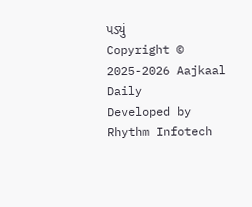પડ્યું
Copyright © 2025-2026 Aajkaal Daily
Developed by Rhythm Infotech